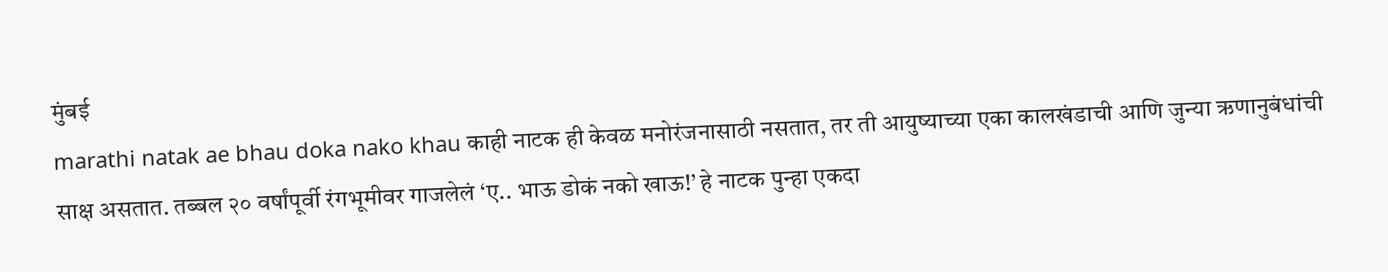मुंबई
marathi natak ae bhau doka nako khau काही नाटक ही केवळ मनोरंजनासाठी नसतात, तर ती आयुष्याच्या एका कालखंडाची आणि जुन्या ऋणानुबंधांची साक्ष असतात. तब्बल २० वर्षांपूर्वी रंगभूमीवर गाजलेलं ‘ए.. भाऊ डोकं नको खाऊ!’ हे नाटक पुन्हा एकदा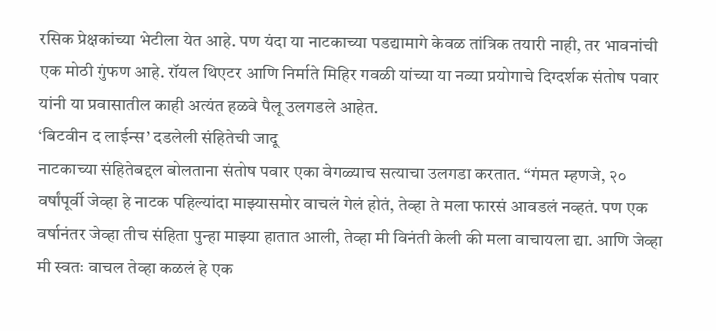रसिक प्रेक्षकांच्या भेटीला येत आहे. पण यंदा या नाटकाच्या पडद्यामागे केवळ तांत्रिक तयारी नाही, तर भावनांची एक मोठी गुंफण आहे. रॉयल थिएटर आणि निर्माते मिहिर गवळी यांच्या या नव्या प्रयोगाचे दिग्दर्शक संतोष पवार यांनी या प्रवासातील काही अत्यंत हळवे पैलू उलगडले आहेत.
‘बिटवीन द लाईन्स’ दडलेली संहितेची जादू
नाटकाच्या संहितेबद्दल बोलताना संतोष पवार एका वेगळ्याच सत्याचा उलगडा करतात. “गंमत म्हणजे, २० वर्षांपूर्वी जेव्हा हे नाटक पहिल्यांदा माझ्यासमोर वाचलं गेलं होतं, तेव्हा ते मला फारसं आवडलं नव्हतं. पण एक वर्षानंतर जेव्हा तीच संहिता पुन्हा माझ्या हातात आली, तेव्हा मी विनंती केली की मला वाचायला द्या. आणि जेव्हा मी स्वतः वाचल तेव्हा कळलं हे एक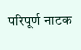परिपूर्ण नाटक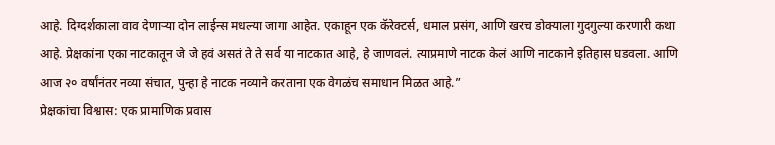आहे. दिग्दर्शकाला वाव देणाऱ्या दोन लाईन्स मधल्या जागा आहेत. एकाहून एक कॅरेक्टर्स, धमाल प्रसंग, आणि खरच डोक्याला गुदगुल्या करणारी कथा आहे. प्रेक्षकांना एका नाटकातून जे जे हवं असतं ते ते सर्व या नाटकात आहे, हे जाणवलं. त्याप्रमाणे नाटक केलं आणि नाटकाने इतिहास घडवला. आणि आज २० वर्षांनंतर नव्या संचात, पुन्हा हे नाटक नव्याने करताना एक वेगळंच समाधान मिळत आहे.”
प्रेक्षकांचा विश्वास: एक प्रामाणिक प्रवास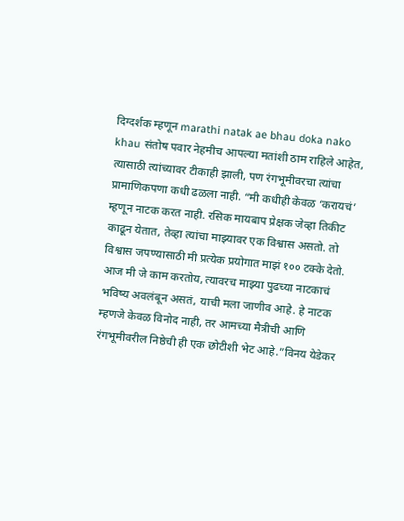दिग्दर्शक म्हणून marathi natak ae bhau doka nako khau संतोष पवार नेहमीच आपल्या मतांशी ठाम राहिले आहेत, त्यासाठी त्यांच्यावर टीकाही झाली, पण रंगभूमीवरचा त्यांचा प्रामाणिकपणा कधी ढळला नाही. “मी कधीही केवळ ‘करायचं’ म्हणून नाटक करत नाही. रसिक मायबाप प्रेक्षक जेव्हा तिकीट काढून येतात, तेव्हा त्यांचा माझ्यावर एक विश्वास असतो. तो विश्वास जपण्यासाठी मी प्रत्येक प्रयोगात माझं १०० टक्के देतो. आज मी जे काम करतोय, त्यावरच माझ्या पुढच्या नाटकाचं भविष्य अवलंबून असतं, याची मला जाणीव आहे. हे नाटक म्हणजे केवळ विनोद नाही, तर आमच्या मैत्रीची आणि रंगभूमीवरील निष्ठेची ही एक छोटीशी भेट आहे.”विनय येडेकर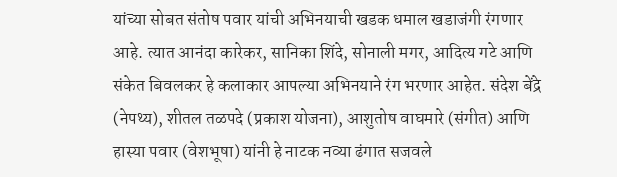यांच्या सोबत संतोष पवार यांची अभिनयाची खडक धमाल खडाजंगी रंगणार आहे. त्यात आनंदा कारेकर, सानिका शिंदे, सोनाली मगर, आदित्य गटे आणि संकेत बिवलकर हे कलाकार आपल्या अभिनयाने रंग भरणार आहेत. संदेश बेंद्रे (नेपथ्य), शीतल तळपदे (प्रकाश योजना), आशुतोष वाघमारे (संगीत) आणि हास्या पवार (वेशभूषा) यांनी हे नाटक नव्या ढंगात सजवले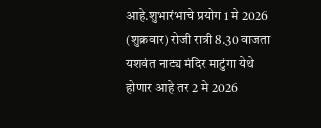आहे.शुभारंभाचे प्रयोग 1 मे 2026 (शुक्रवार) रोजी रात्री 8.30 वाजता यशवंत नाट्य मंदिर माटुंगा येथे होणार आहे तर 2 मे 2026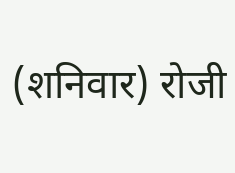(शनिवार) रोजी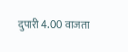दुपारी 4.00 वाजता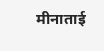मीनाताई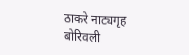ठाकरे नाट्यगृह बोरिवली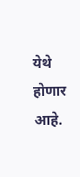येथे होणार आहे.